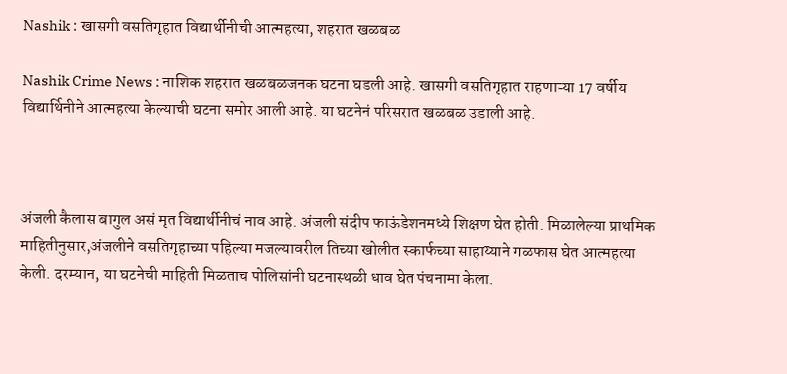Nashik : खासगी वसतिगृहात विद्यार्थीनीची आत्महत्या, शहरात खळबळ

Nashik Crime News : नाशिक शहरात खळबळजनक घटना घडली आहे. खासगी वसतिगृहात राहणाऱ्या 17 वर्षीय विद्यार्थिनीने आत्महत्या केल्याची घटना समोर आली आहे. या घटनेनं परिसरात खळबळ उडाली आहे.



अंजली कैलास बागुल असं मृत विद्यार्थीनीचं नाव आहे. अंजली संदीप फाऊंडेशनमध्ये शिक्षण घेत होती. मिळालेल्या प्राथमिक माहितीनुसार,अंजलीने वसतिगृहाच्या पहिल्या मजल्यावरील तिच्या खोलीत स्कार्फच्या साहाय्याने गळफास घेत आत्महत्या केली. दरम्यान, या घटनेची माहिती मिळताच पोलिसांनी घटनास्थळी धाव घेत पंचनामा केला.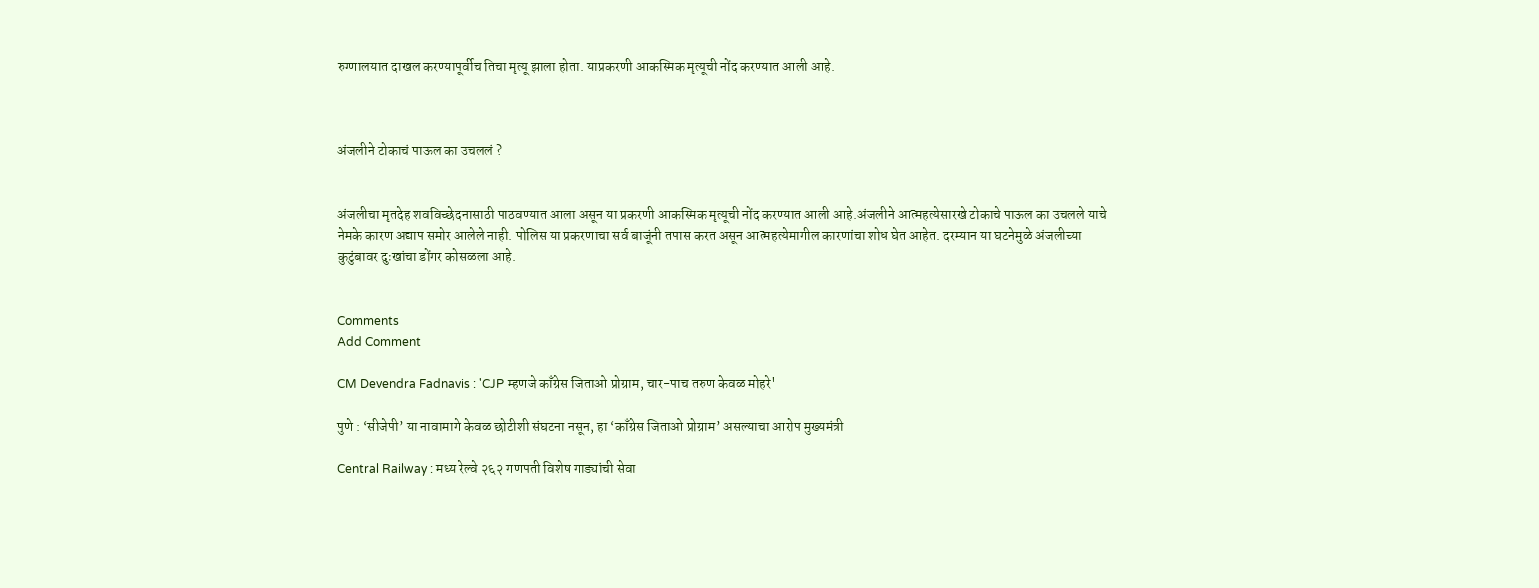रुग्णालयात दाखल करण्यापूर्वीच तिचा मृत्यू झाला होता. याप्रकरणी आकस्मिक मृत्यूची नोंद करण्यात आली आहे.



अंजलीने टोकाचं पाऊल का उचललं ?


अंजलीचा मृतदेह शवविच्छेदनासाठी पाठवण्यात आला असून या प्रकरणी आकस्मिक मृत्यूची नोंद करण्यात आली आहे.अंजलीने आत्महत्येसारखे टोकाचे पाऊल का उचलले याचे नेमके कारण अद्याप समोर आलेले नाही. पोलिस या प्रकरणाचा सर्व बाजूंनी तपास करत असून आत्महत्येमागील कारणांचा शोध घेत आहेत. दरम्यान या घटनेमुळे अंजलीच्या कुटुंबावर दुःखांचा डोंगर कोसळला आहे.


Comments
Add Comment

CM Devendra Fadnavis : 'CJP म्हणजे काँग्रेस जिताओ प्रोग्राम, चार-पाच तरुण केवळ मोहरे'

पुणे : ‘सीजेपी’ या नावामागे केवळ छोटीशी संघटना नसून, हा ‘काँग्रेस जिताओ प्रोग्राम’ असल्याचा आरोप मुख्यमंत्री

Central Railway : मध्य रेल्वे २६२ गणपती विशेष गाड्यांची सेवा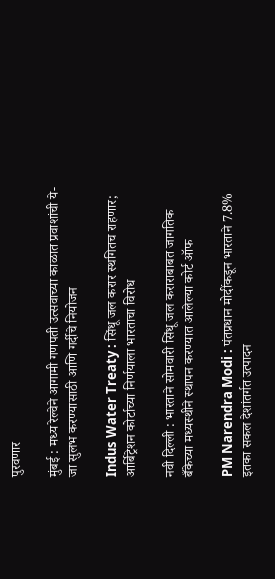पुरवणार

मुंबई : मध्य रेल्वेने आगामी गणपती उत्सवाच्या काळात प्रवाशांची ये-जा सुलभ करण्यासाठी आणि गर्दीचे नियोजन

Indus Water Treaty : सिंधू जल करार स्थगितच राहणार; आर्बिट्रेशन कोर्टाच्या निर्णयाला भारताचा विरोध

नवी दिल्ली : भारताने सोमवारी सिंधू जल कराराबाबत जागतिक बँकेच्या मध्यस्थीने स्थापन करण्यात आलेल्या कोर्ट ऑफ

PM Narendra Modi : पंतप्रधान मोदींकडून भारताने 7.8% इतका सकल देशांतर्गत उत्पादन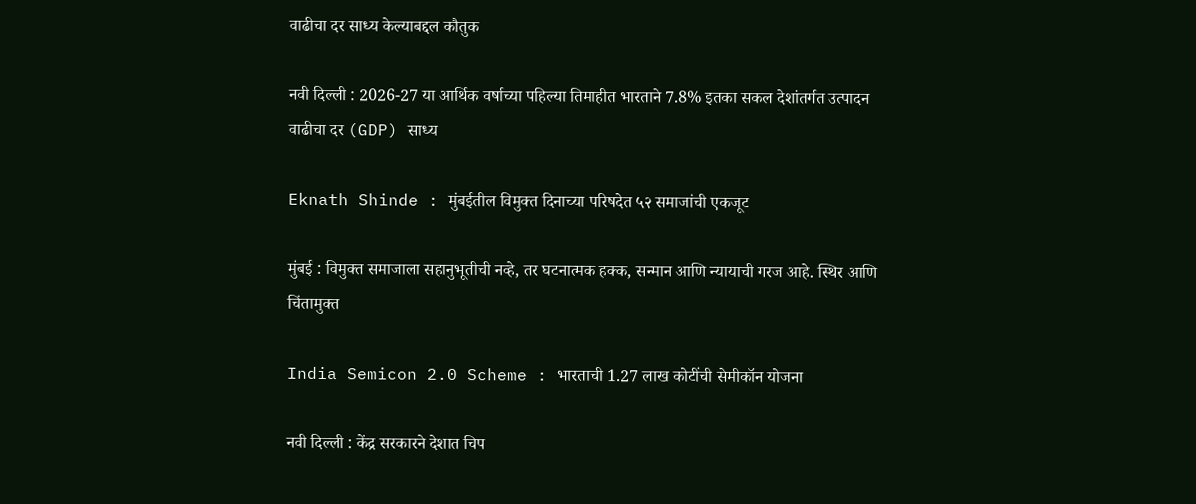वाढीचा दर साध्य केल्याबद्दल कौतुक

नवी दिल्ली : 2026-27 या आर्थिक वर्षाच्या पहिल्या तिमाहीत भारताने 7.8% इतका सकल देशांतर्गत उत्पादन वाढीचा दर (GDP) साध्य

Eknath Shinde : मुंबईतील विमुक्त दिनाच्या परिषदेत ५२ समाजांची एकजूट

मुंबई : विमुक्त समाजाला सहानुभूतीची नव्हे, तर घटनात्मक हक्क, सन्मान आणि न्यायाची गरज आहे. स्थिर आणि चिंतामुक्त

India Semicon 2.0 Scheme : भारताची 1.27 लाख कोटींची सेमीकॉन योजना

नवी दिल्ली : केंद्र सरकारने देशात चिप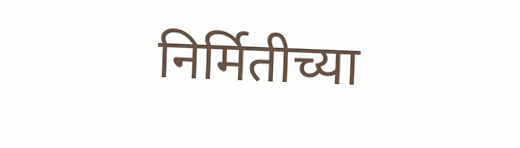निर्मितीच्या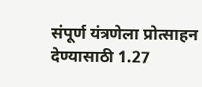संपूर्ण यंत्रणेला प्रोत्साहन देण्यासाठी 1.27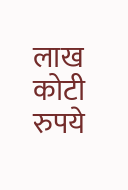लाख कोटी रुपये